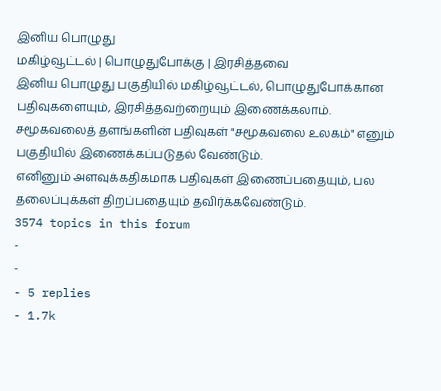இனிய பொழுது
மகிழ்வூட்டல் | பொழுதுபோக்கு | இரசித்தவை
இனிய பொழுது பகுதியில் மகிழ்வூட்டல், பொழுதுபோக்கான பதிவுகளையும், இரசித்தவற்றையும் இணைக்கலாம்.
சமூகவலைத் தளங்களின் பதிவுகள் "சமூகவலை உலகம்" எனும் பகுதியில் இணைக்கப்படுதல் வேண்டும்.
எனினும் அளவுக்கதிகமாக பதிவுகள் இணைப்பதையும், பல தலைப்புக்கள் திறப்பதையும் தவிர்க்கவேண்டும்.
3574 topics in this forum
-
-
- 5 replies
- 1.7k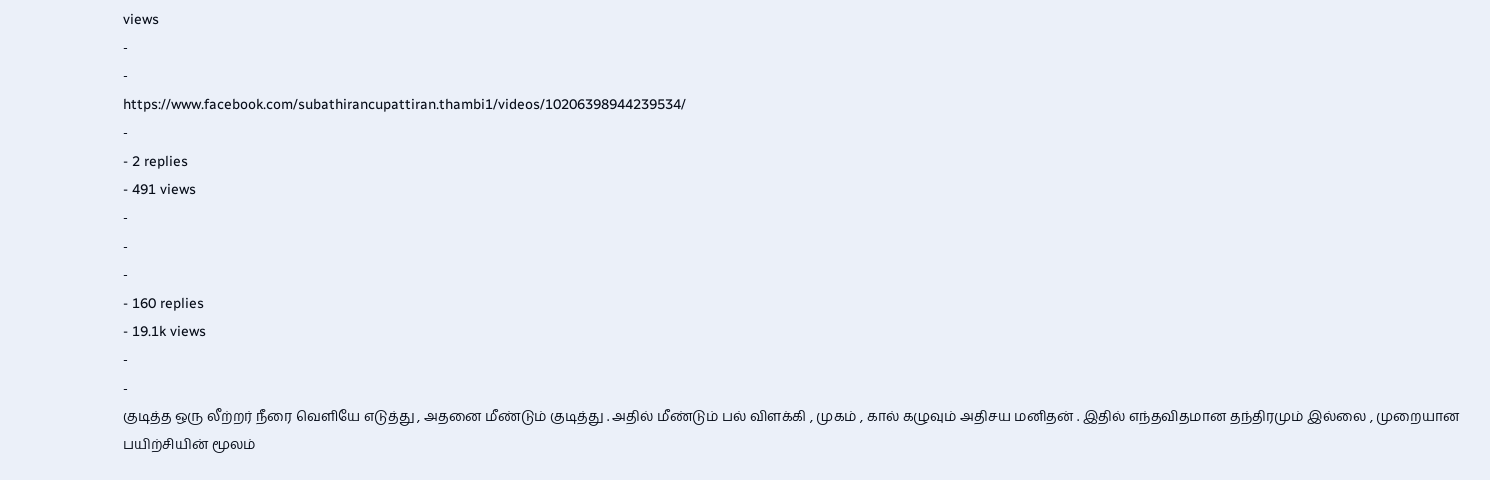views
-
-
https://www.facebook.com/subathirancupattiran.thambi1/videos/10206398944239534/
-
- 2 replies
- 491 views
-
-
-
- 160 replies
- 19.1k views
-
-
குடித்த ஒரு லீற்றர் நீரை வெளியே எடுத்து , அதனை மீண்டும் குடித்து . அதில் மீண்டும் பல் விளக்கி , முகம் , கால் கழுவும் அதிசய மனிதன் . இதில் எந்தவிதமான தந்திரமும் இல்லை , முறையான பயிற்சியின் மூலம்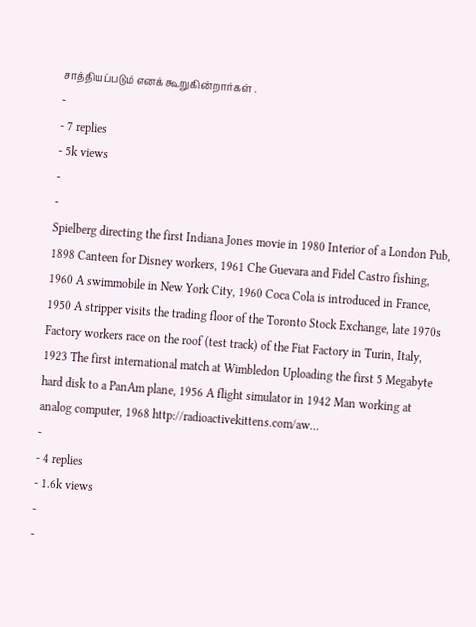சாத்தியப்படும் எனக் கூறுகின்றார்கள் .
-
- 7 replies
- 5k views
-
-
Spielberg directing the first Indiana Jones movie in 1980 Interior of a London Pub, 1898 Canteen for Disney workers, 1961 Che Guevara and Fidel Castro fishing, 1960 A swimmobile in New York City, 1960 Coca Cola is introduced in France, 1950 A stripper visits the trading floor of the Toronto Stock Exchange, late 1970s Factory workers race on the roof (test track) of the Fiat Factory in Turin, Italy, 1923 The first international match at Wimbledon Uploading the first 5 Megabyte hard disk to a PanAm plane, 1956 A flight simulator in 1942 Man working at analog computer, 1968 http://radioactivekittens.com/aw…
-
- 4 replies
- 1.6k views
-
-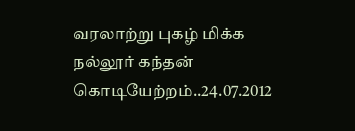வரலாற்று புகழ் மிக்க நல்லூர் கந்தன் கொடியேற்றம்..24.07.2012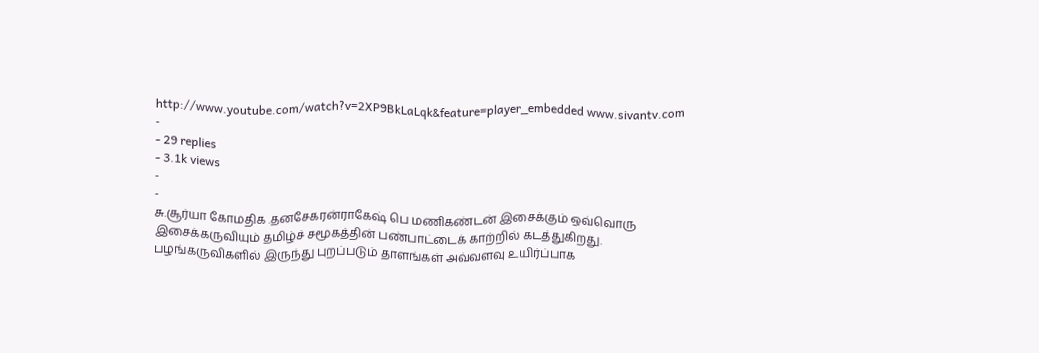http://www.youtube.com/watch?v=2XP9BkLaLqk&feature=player_embedded www.sivantv.com
-
- 29 replies
- 3.1k views
-
-
சு.சூர்யா கோமதிக .தனசேகரன்ராகேஷ் பெ மணிகண்டன் இசைக்கும் ஒவ்வொரு இசைக்கருவியும் தமிழ்ச் சமூகத்தின் பண்பாட்டைக் காற்றில் கடத்துகிறது. பழங்கருவிகளில் இருந்து புறப்படும் தாளங்கள் அவ்வளவு உயிர்ப்பாக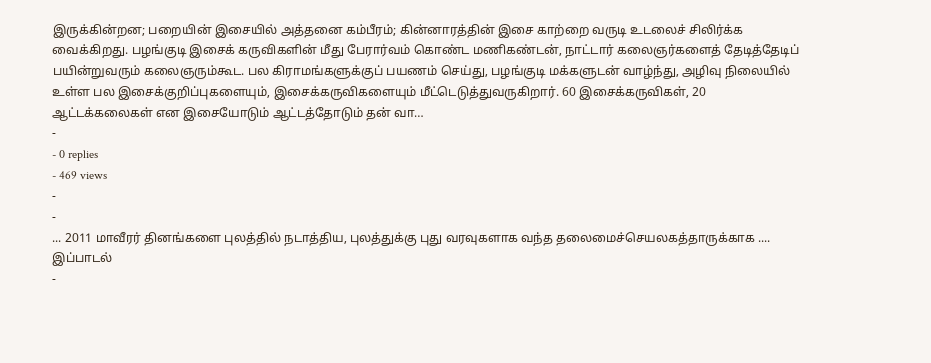இருக்கின்றன; பறையின் இசையில் அத்தனை கம்பீரம்; கின்னாரத்தின் இசை காற்றை வருடி உடலைச் சிலிர்க்க வைக்கிறது. பழங்குடி இசைக் கருவிகளின் மீது பேரார்வம் கொண்ட மணிகண்டன், நாட்டார் கலைஞர்களைத் தேடித்தேடிப் பயின்றுவரும் கலைஞரும்கூட. பல கிராமங்களுக்குப் பயணம் செய்து, பழங்குடி மக்களுடன் வாழ்ந்து, அழிவு நிலையில் உள்ள பல இசைக்குறிப்புகளையும், இசைக்கருவிகளையும் மீட்டெடுத்துவருகிறார். 60 இசைக்கருவிகள், 20 ஆட்டக்கலைகள் என இசையோடும் ஆட்டத்தோடும் தன் வா…
-
- 0 replies
- 469 views
-
-
... 2011 மாவீரர் தினங்களை புலத்தில் நடாத்திய, புலத்துக்கு புது வரவுகளாக வந்த தலைமைச்செயலகத்தாருக்காக .... இப்பாடல்
-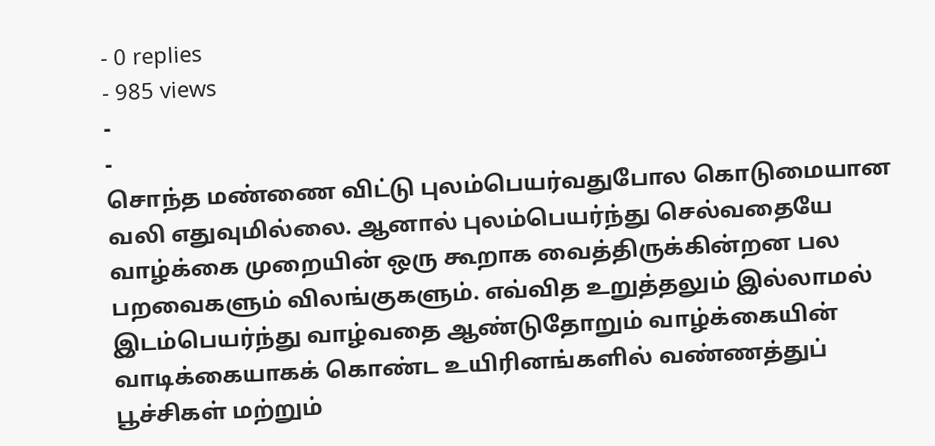- 0 replies
- 985 views
-
-
சொந்த மண்ணை விட்டு புலம்பெயர்வதுபோல கொடுமையான வலி எதுவுமில்லை. ஆனால் புலம்பெயர்ந்து செல்வதையே வாழ்க்கை முறையின் ஒரு கூறாக வைத்திருக்கின்றன பல பறவைகளும் விலங்குகளும். எவ்வித உறுத்தலும் இல்லாமல் இடம்பெயர்ந்து வாழ்வதை ஆண்டுதோறும் வாழ்க்கையின் வாடிக்கையாகக் கொண்ட உயிரினங்களில் வண்ணத்துப் பூச்சிகள் மற்றும்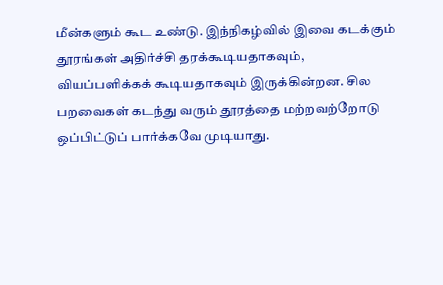மீன்களும் கூட உண்டு. இந்நிகழ்வில் இவை கடக்கும் தூரங்கள் அதிர்ச்சி தரக்கூடியதாகவும், வியப்பளிக்கக் கூடியதாகவும் இருக்கின்றன. சில பறவைகள் கடந்து வரும் தூரத்தை மற்றவற்றோடு ஒப்பிட்டுப் பார்க்கவே முடியாது.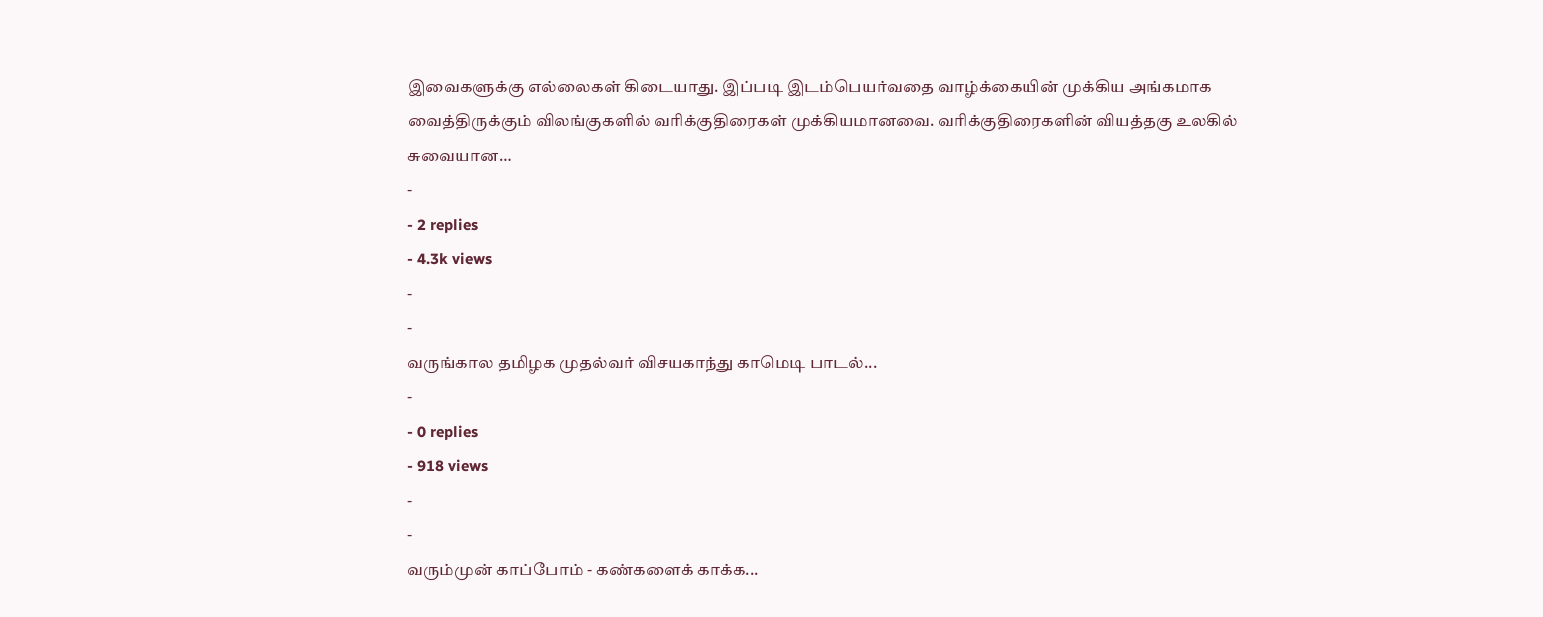இவைகளுக்கு எல்லைகள் கிடையாது. இப்படி இடம்பெயர்வதை வாழ்க்கையின் முக்கிய அங்கமாக வைத்திருக்கும் விலங்குகளில் வரிக்குதிரைகள் முக்கியமானவை. வரிக்குதிரைகளின் வியத்தகு உலகில் சுவையான…
-
- 2 replies
- 4.3k views
-
-
வருங்கால தமிழக முதல்வர் விசயகாந்து காமெடி பாடல்...
-
- 0 replies
- 918 views
-
-
வரும்முன் காப்போம் - கண்களைக் காக்க...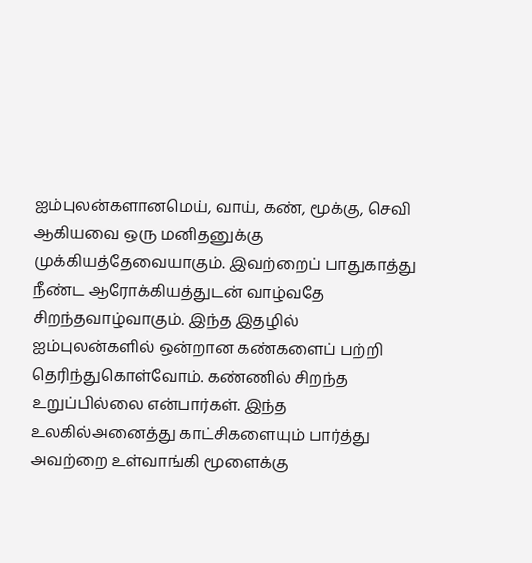ஐம்புலன்களானமெய், வாய், கண், மூக்கு, செவி ஆகியவை ஒரு மனிதனுக்கு முக்கியத்தேவையாகும். இவற்றைப் பாதுகாத்து நீண்ட ஆரோக்கியத்துடன் வாழ்வதே சிறந்தவாழ்வாகும். இந்த இதழில் ஐம்புலன்களில் ஒன்றான கண்களைப் பற்றி தெரிந்துகொள்வோம். கண்ணில் சிறந்த உறுப்பில்லை என்பார்கள். இந்த உலகில்அனைத்து காட்சிகளையும் பார்த்து அவற்றை உள்வாங்கி மூளைக்கு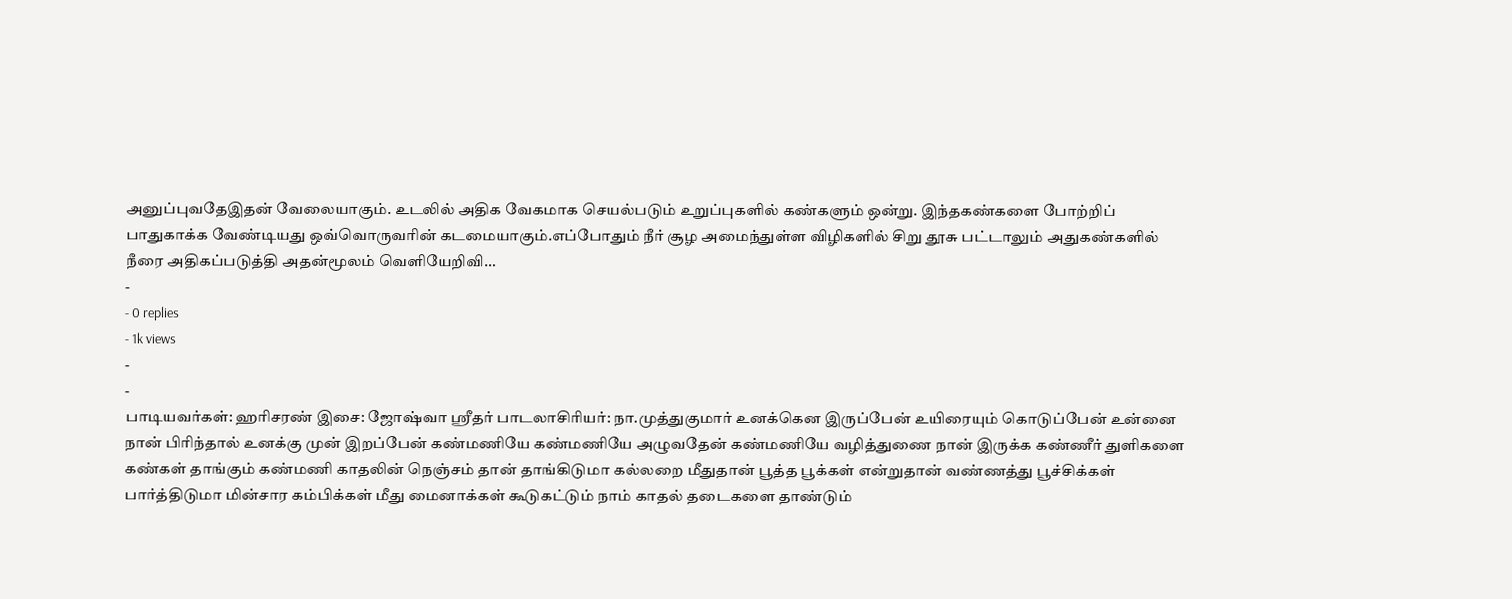அனுப்புவதேஇதன் வேலையாகும். உடலில் அதிக வேகமாக செயல்படும் உறுப்புகளில் கண்களும் ஒன்று. இந்தகண்களை போற்றிப் பாதுகாக்க வேண்டியது ஒவ்வொருவரின் கடமையாகும்.எப்போதும் நீர் சூழ அமைந்துள்ள விழிகளில் சிறு தூசு பட்டாலும் அதுகண்களில் நீரை அதிகப்படுத்தி அதன்மூலம் வெளியேறிவி…
-
- 0 replies
- 1k views
-
-
பாடியவர்கள்: ஹரிசரண் இசை: ஜோஷ்வா ஸ்ரீதர் பாடலாசிரியர்: நா.முத்துகுமார் உனக்கென இருப்பேன் உயிரையும் கொடுப்பேன் உன்னை நான் பிரிந்தால் உனக்கு முன் இறப்பேன் கண்மணியே கண்மணியே அழுவதேன் கண்மணியே வழித்துணை நான் இருக்க கண்ணீர் துளிகளை கண்கள் தாங்கும் கண்மணி காதலின் நெஞ்சம் தான் தாங்கிடுமா கல்லறை மீதுதான் பூத்த பூக்கள் என்றுதான் வண்ணத்து பூச்சிக்கள் பார்த்திடுமா மின்சார கம்பிக்கள் மீது மைனாக்கள் கூடுகட்டும் நாம் காதல் தடைகளை தாண்டும்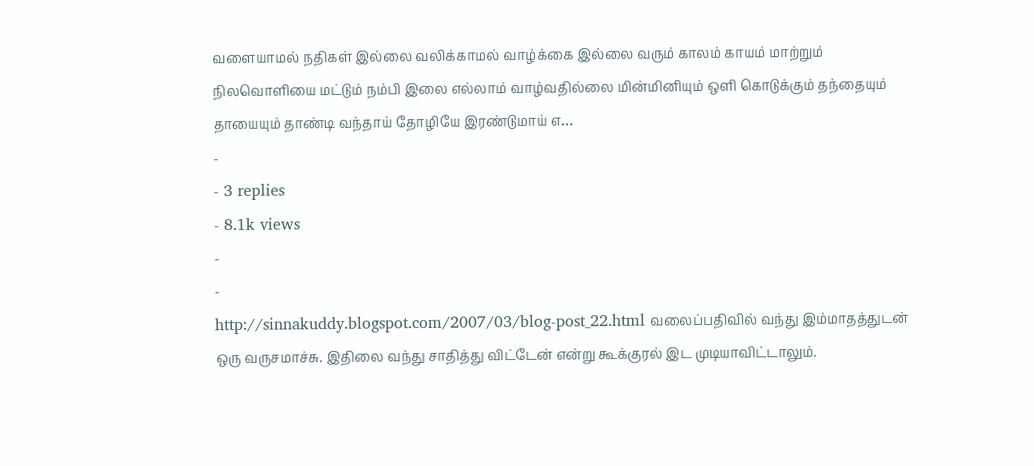வளையாமல் நதிகள் இல்லை வலிக்காமல் வாழ்க்கை இல்லை வரும் காலம் காயம் மாற்றும் நிலவொளியை மட்டும் நம்பி இலை எல்லாம் வாழ்வதில்லை மின்மினியும் ஒளி கொடுக்கும் தந்தையும் தாயையும் தாண்டி வந்தாய் தோழியே இரண்டுமாய் எ…
-
- 3 replies
- 8.1k views
-
-
http://sinnakuddy.blogspot.com/2007/03/blog-post_22.html வலைப்பதிவில் வந்து இம்மாதத்துடன் ஒரு வருசமாச்சு. இதிலை வந்து சாதித்து விட்டேன் என்று கூக்குரல் இட முடியாவிட்டாலும்.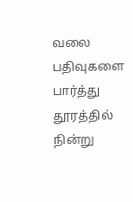வலை பதிவுகளை பார்த்து தூரத்தில் நின்று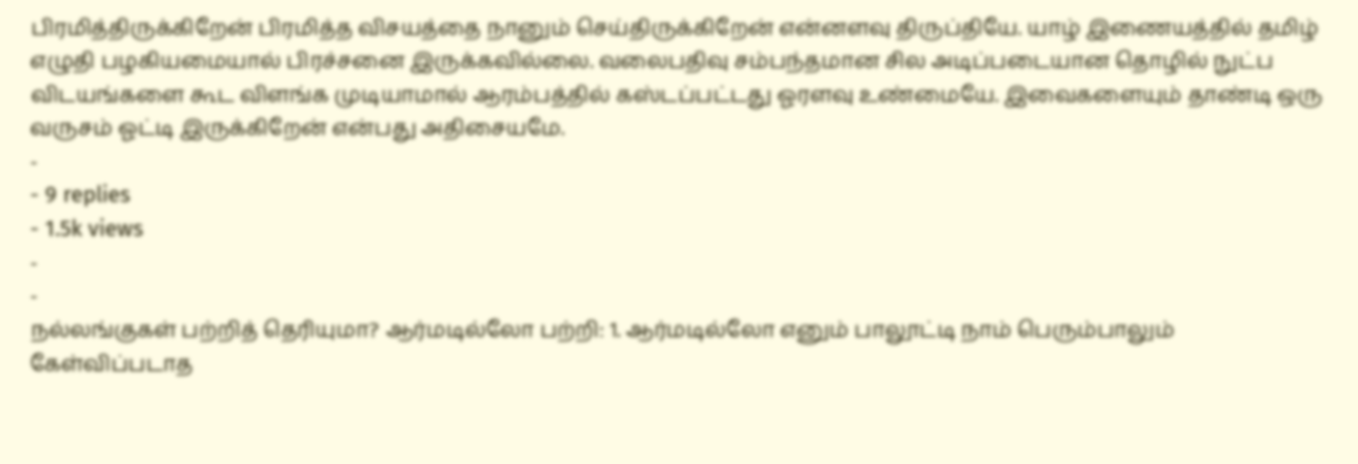பிரமித்திருக்கிறேன் பிரமித்த விசயத்தை நானும் செய்திருக்கிறேன் என்னளவு திருப்தியே. யாழ் இணையத்தில் தமிழ் எழுதி பழகியமையால் பிரச்சனை இருக்கவில்லை. வலைபதிவு சம்பந்தமான சில அடிப்படையான தொழில் நுட்ப விடயங்களை கூட விளங்க முடியாமால் ஆரம்பத்தில் கஸ்டப்பட்டது ஓரளவு உண்மையே. இவைகளையும் தாண்டி ஒரு வருசம் ஓட்டி இருக்கிறேன் என்பது அதிசையமே.
-
- 9 replies
- 1.5k views
-
-
நல்லங்குகள் பற்றித் தெரியுமா? ஆர்மடில்லோ பற்றி: 1. ஆர்மடில்லோ எனும் பாலூட்டி நாம் பெரும்பாலும் கேள்விப்படாத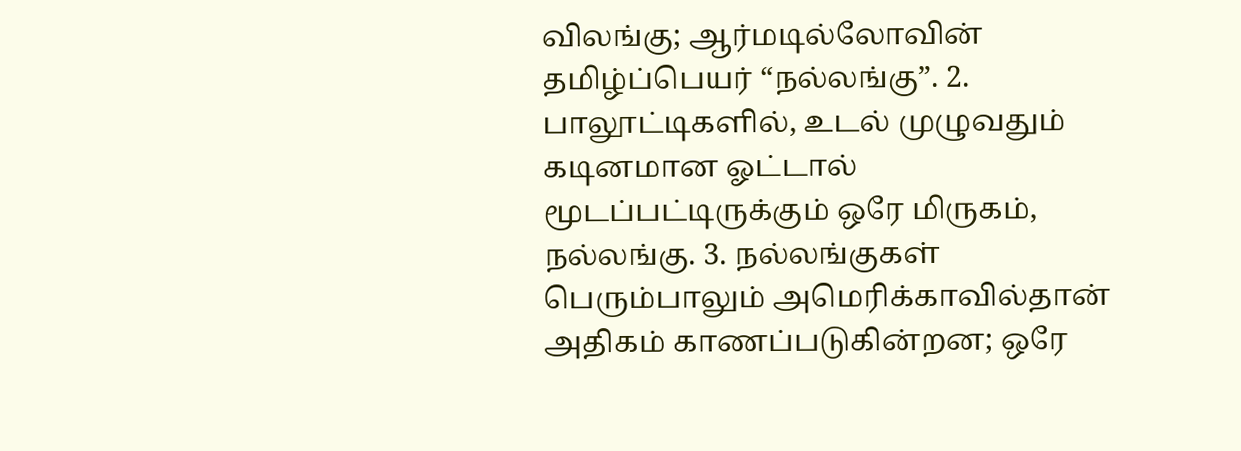விலங்கு; ஆர்மடில்லோவின் தமிழ்ப்பெயர் “நல்லங்கு”. 2. பாலூட்டிகளில், உடல் முழுவதும் கடினமான ஓட்டால் மூடப்பட்டிருக்கும் ஒரே மிருகம், நல்லங்கு. 3. நல்லங்குகள் பெரும்பாலும் அமெரிக்காவில்தான் அதிகம் காணப்படுகின்றன; ஒரே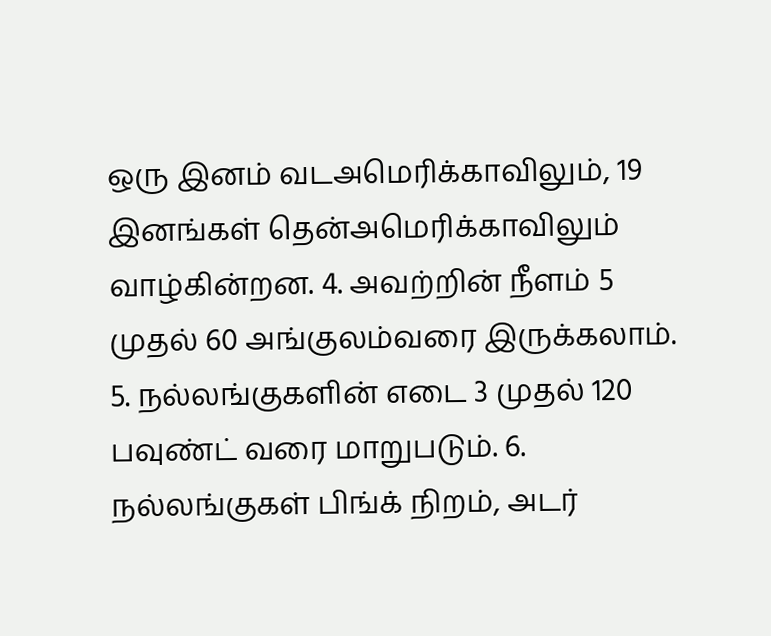ஒரு இனம் வடஅமெரிக்காவிலும், 19 இனங்கள் தென்அமெரிக்காவிலும் வாழ்கின்றன. 4. அவற்றின் நீளம் 5 முதல் 60 அங்குலம்வரை இருக்கலாம். 5. நல்லங்குகளின் எடை 3 முதல் 120 பவுண்ட் வரை மாறுபடும். 6. நல்லங்குகள் பிங்க் நிறம், அடர்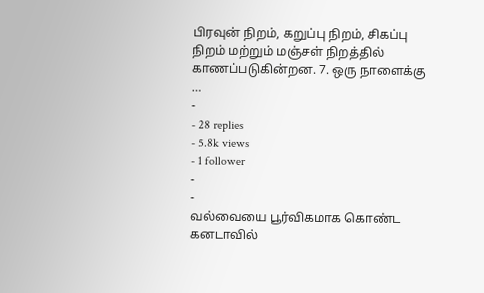பிரவுன் நிறம், கறுப்பு நிறம், சிகப்பு நிறம் மற்றும் மஞ்சள் நிறத்தில் காணப்படுகின்றன. 7. ஒரு நாளைக்கு …
-
- 28 replies
- 5.8k views
- 1 follower
-
-
வல்வையை பூர்விகமாக கொண்ட கனடாவில்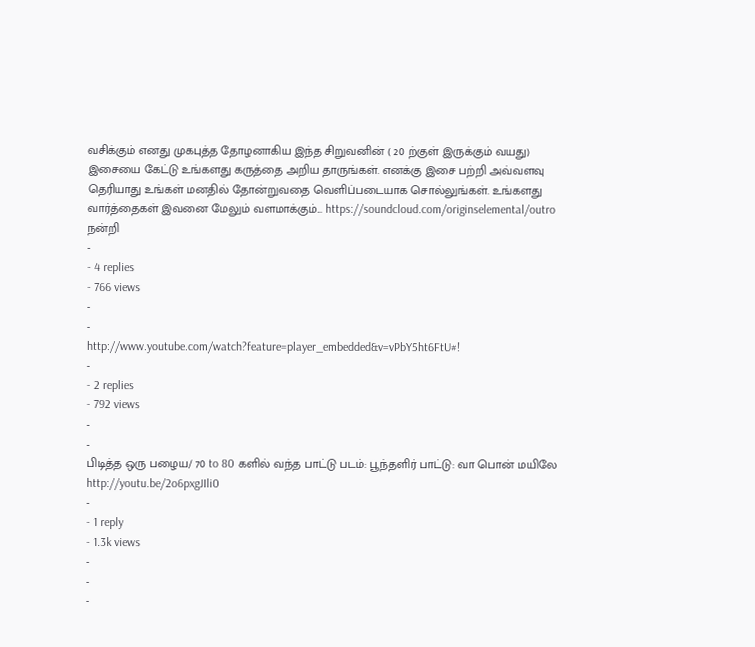வசிக்கும் எனது முகபுத்த தோழனாகிய இந்த சிறுவனின் ( 20 ற்குள் இருக்கும் வயது) இசையை கேட்டு உங்களது கருத்தை அறிய தாருங்கள். எனக்கு இசை பற்றி அவ்வளவு தெரியாது உங்கள் மனதில் தோன்றுவதை வெளிப்படையாக சொல்லுங்கள். உங்களது வார்த்தைகள் இவனை மேலும் வளமாக்கும்... https://soundcloud.com/originselemental/outro நன்றி
-
- 4 replies
- 766 views
-
-
http://www.youtube.com/watch?feature=player_embedded&v=vPbY5ht6FtU#!
-
- 2 replies
- 792 views
-
-
பிடித்த ஒரு பழைய/ 70 to 80 களில் வந்த பாட்டு படம்: பூந்தளிர் பாட்டு: வா பொன் மயிலே http://youtu.be/2o6pxgJIli0
-
- 1 reply
- 1.3k views
-
-
-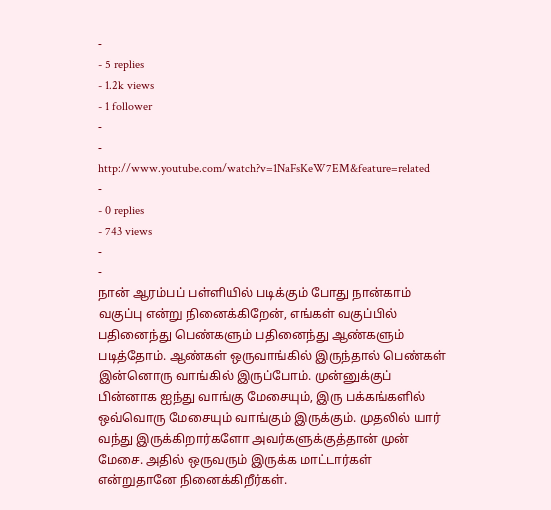-
- 5 replies
- 1.2k views
- 1 follower
-
-
http://www.youtube.com/watch?v=1NaFsKeW7EM&feature=related
-
- 0 replies
- 743 views
-
-
நான் ஆரம்பப் பள்ளியில் படிக்கும் போது நான்காம் வகுப்பு என்று நினைக்கிறேன், எங்கள் வகுப்பில் பதினைந்து பெண்களும் பதினைந்து ஆண்களும் படித்தோம். ஆண்கள் ஒருவாங்கில் இருந்தால் பெண்கள் இன்னொரு வாங்கில் இருப்போம். முன்னுக்குப் பின்னாக ஐந்து வாங்கு மேசையும், இரு பக்கங்களில் ஒவ்வொரு மேசையும் வாங்கும் இருக்கும். முதலில் யார் வந்து இருக்கிறார்களோ அவர்களுக்குத்தான் முன் மேசை. அதில் ஒருவரும் இருக்க மாட்டார்கள் என்றுதானே நினைக்கிறீர்கள்.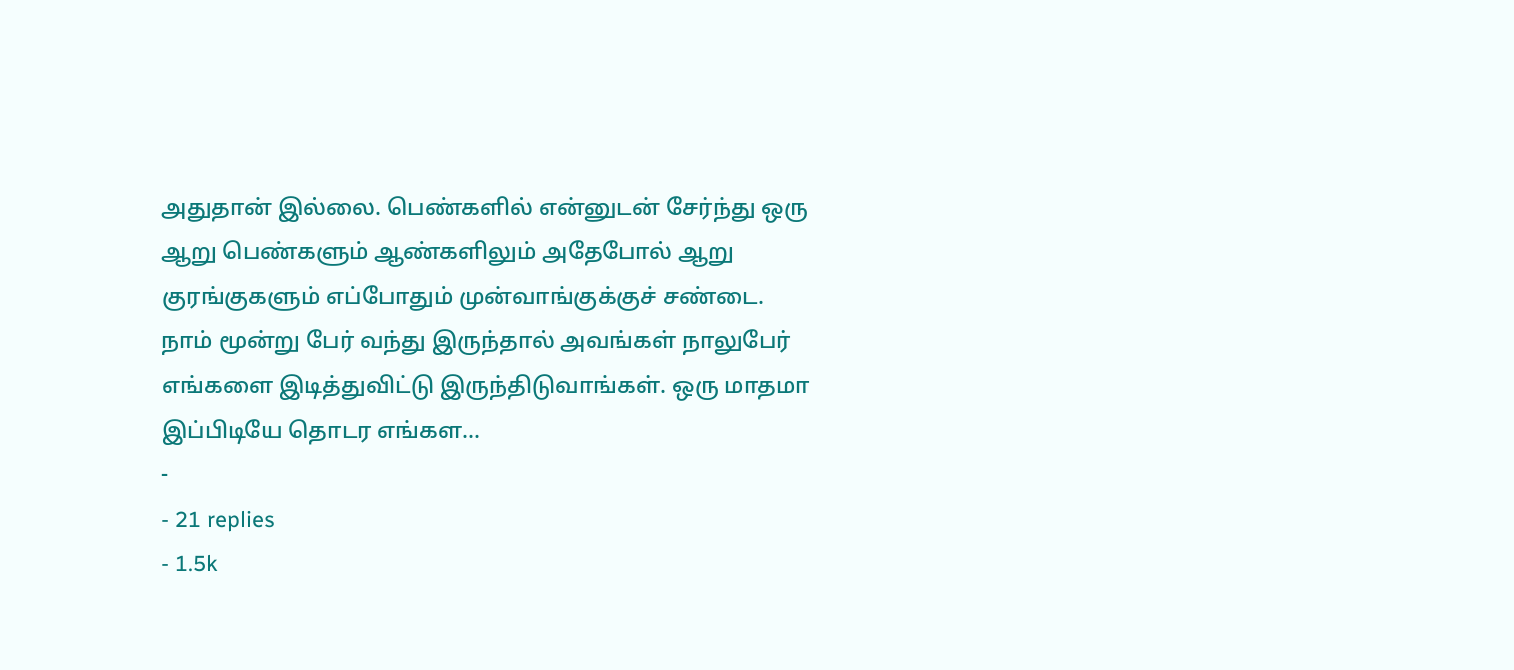அதுதான் இல்லை. பெண்களில் என்னுடன் சேர்ந்து ஒரு ஆறு பெண்களும் ஆண்களிலும் அதேபோல் ஆறு குரங்குகளும் எப்போதும் முன்வாங்குக்குச் சண்டை. நாம் மூன்று பேர் வந்து இருந்தால் அவங்கள் நாலுபேர் எங்களை இடித்துவிட்டு இருந்திடுவாங்கள். ஒரு மாதமா இப்பிடியே தொடர எங்கள…
-
- 21 replies
- 1.5k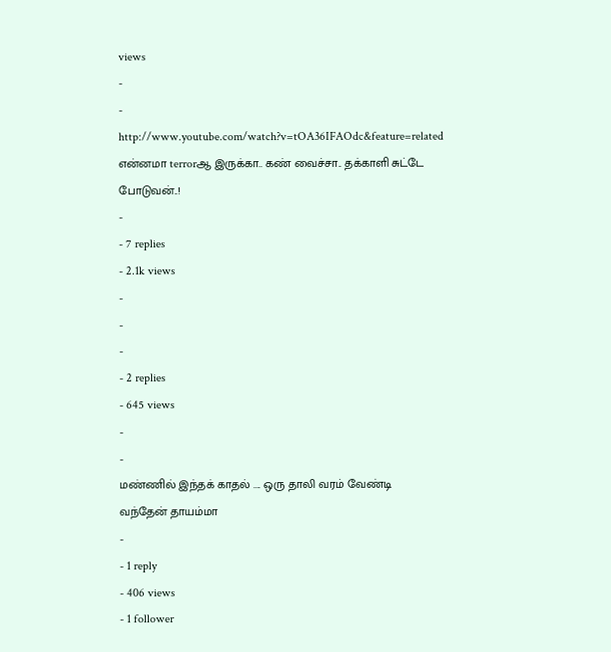views
-
-
http://www.youtube.com/watch?v=tOA36IFAOdc&feature=related என்னமா terrorஆ இருக்கா.. கண் வைச்சா.. தக்காளி சுட்டே போடுவன்..!
-
- 7 replies
- 2.1k views
-
-
-
- 2 replies
- 645 views
-
-
மண்ணில் இந்தக் காதல் .... ஒரு தாலி வரம் வேண்டி வந்தேன் தாயம்மா
-
- 1 reply
- 406 views
- 1 follower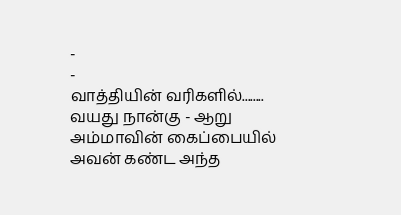-
-
வாத்தியின் வரிகளில்........ வயது நான்கு - ஆறு அம்மாவின் கைப்பையில் அவன் கண்ட அந்த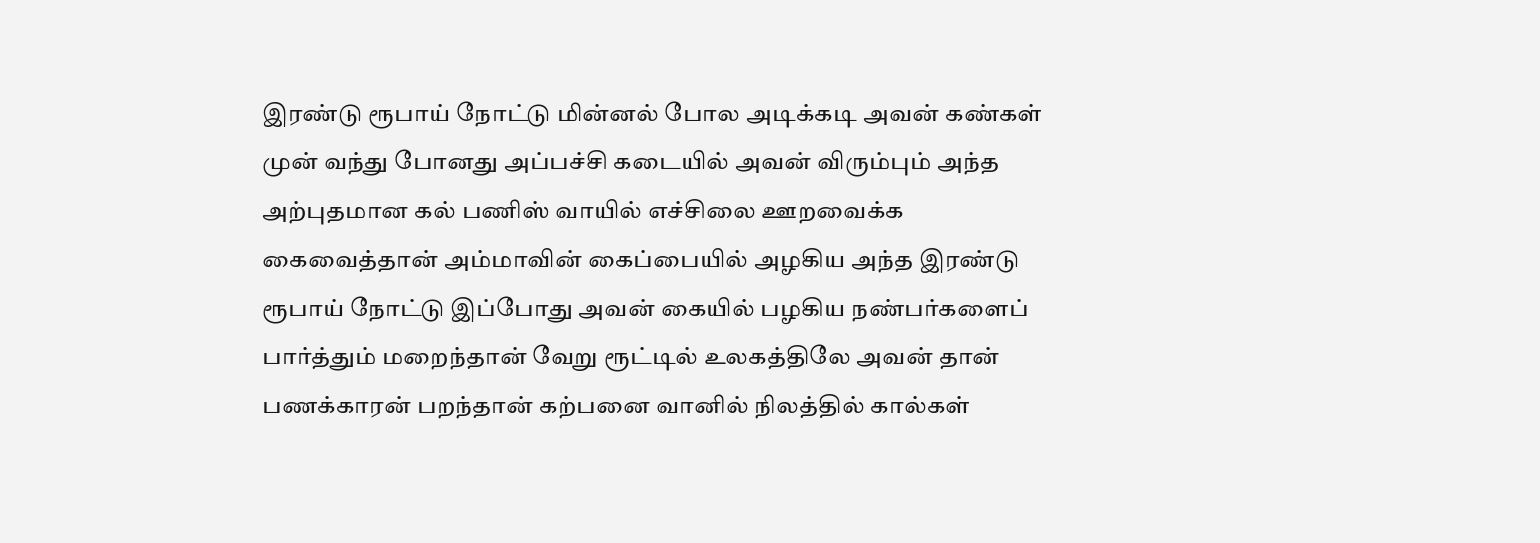இரண்டு ரூபாய் நோட்டு மின்னல் போல அடிக்கடி அவன் கண்கள் முன் வந்து போனது அப்பச்சி கடையில் அவன் விரும்பும் அந்த அற்புதமான கல் பணிஸ் வாயில் எச்சிலை ஊறவைக்க கைவைத்தான் அம்மாவின் கைப்பையில் அழகிய அந்த இரண்டு ரூபாய் நோட்டு இப்போது அவன் கையில் பழகிய நண்பர்களைப் பார்த்தும் மறைந்தான் வேறு ரூட்டில் உலகத்திலே அவன் தான் பணக்காரன் பறந்தான் கற்பனை வானில் நிலத்தில் கால்கள்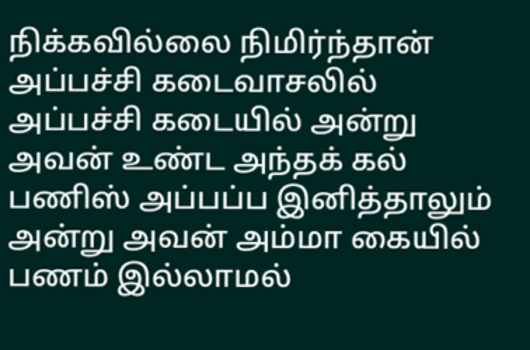நிக்கவில்லை நிமிர்ந்தான் அப்பச்சி கடைவாசலில் அப்பச்சி கடையில் அன்று அவன் உண்ட அந்தக் கல் பணிஸ் அப்பப்ப இனித்தாலும் அன்று அவன் அம்மா கையில் பணம் இல்லாமல்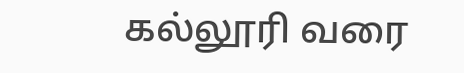கல்லூரி வரை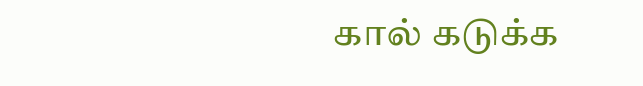கால் கடுக்க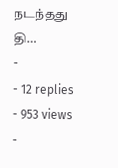நடந்தது தி…
-
- 12 replies
- 953 views
-